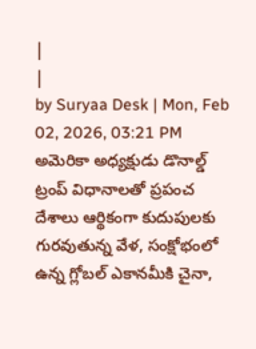|
|
by Suryaa Desk | Mon, Feb 02, 2026, 03:21 PM
అమెరికా అధ్యక్షుడు డొనాల్డ్ ట్రంప్ విధానాలతో ప్రపంచ దేశాలు ఆర్థికంగా కుదుపులకు గురవుతున్న వేళ, సంక్షోభంలో ఉన్న గ్లోబల్ ఎకానమీకి చైనా,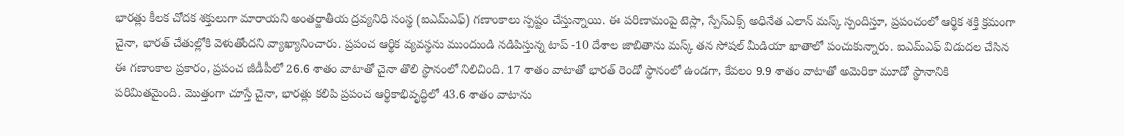భారత్లు కీలక చోదక శక్తులుగా మారాయని అంతర్జాతీయ ద్రవ్యనిధి సంస్థ (ఐఎమ్ఎఫ్) గణాంకాలు స్పష్టం చేస్తున్నాయి. ఈ పరిణామంపై టెస్లా, స్పేస్ఎక్స్ అధినేత ఎలాన్ మస్క్ స్పందిస్తూ, ప్రపంచంలో ఆర్థిక శక్తి క్రమంగా చైనా, భారత్ చేతుల్లోకి వెళుతోందని వ్యాఖ్యానించారు. ప్రపంచ ఆర్థిక వ్యవస్థను ముందుండి నడిపిస్తున్న టాప్ -10 దేశాల జాబితాను మస్క్ తన సోషల్ మీడియా ఖాతాలో పంచుకున్నారు. ఐఎమ్ఎఫ్ విడుదల చేసిన ఈ గణాంకాల ప్రకారం, ప్రపంచ జీడీపీలో 26.6 శాతం వాటాతో చైనా తొలి స్థానంలో నిలిచింది. 17 శాతం వాటాతో భారత్ రెండో స్థానంలో ఉండగా, కేవలం 9.9 శాతం వాటాతో అమెరికా మూడో స్థానానికి పరిమితమైంది. మొత్తంగా చూస్తే చైనా, భారత్లు కలిపి ప్రపంచ ఆర్థికాభివృద్ధిలో 43.6 శాతం వాటాను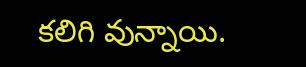కలిగి వున్నాయి.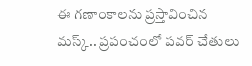ఈ గణాంకాలను ప్రస్తావించిన మస్క్.. ప్రపంచంలో పవర్ చేతులు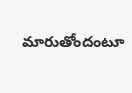మారుతోందంటూ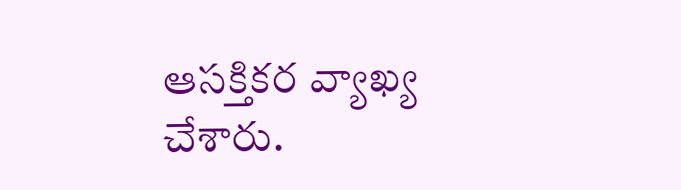ఆసక్తికర వ్యాఖ్య చేశారు.